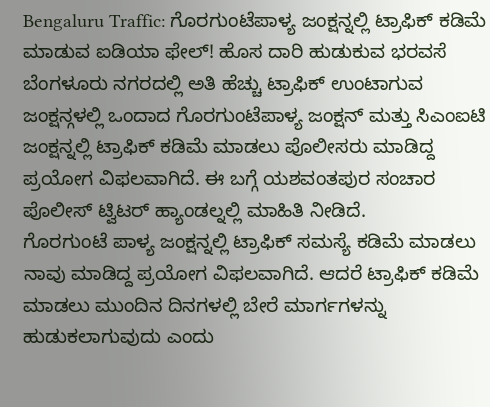Bengaluru Traffic: ಗೊರಗುಂಟೆಪಾಳ್ಯ ಜಂಕ್ಷನ್ನಲ್ಲಿ ಟ್ರಾಫಿಕ್ ಕಡಿಮೆ ಮಾಡುವ ಐಡಿಯಾ ಫೇಲ್! ಹೊಸ ದಾರಿ ಹುಡುಕುವ ಭರವಸೆ
ಬೆಂಗಳೂರು ನಗರದಲ್ಲಿ ಅತಿ ಹೆಚ್ಚು ಟ್ರಾಫಿಕ್ ಉಂಟಾಗುವ ಜಂಕ್ಷನ್ಗಳಲ್ಲಿ ಒಂದಾದ ಗೊರಗುಂಟೆಪಾಳ್ಯ ಜಂಕ್ಷನ್ ಮತ್ತು ಸಿಎಂಐಟಿ ಜಂಕ್ಷನ್ನಲ್ಲಿ ಟ್ರಾಫಿಕ್ ಕಡಿಮೆ ಮಾಡಲು ಪೊಲೀಸರು ಮಾಡಿದ್ದ ಪ್ರಯೋಗ ವಿಫಲವಾಗಿದೆ. ಈ ಬಗ್ಗೆ ಯಶವಂತಪುರ ಸಂಚಾರ ಪೊಲೀಸ್ ಟ್ವಿಟರ್ ಹ್ಯಾಂಡಲ್ನಲ್ಲಿ ಮಾಹಿತಿ ನೀಡಿದೆ.
ಗೊರಗುಂಟೆ ಪಾಳ್ಯ ಜಂಕ್ಷನ್ನಲ್ಲಿ ಟ್ರಾಫಿಕ್ ಸಮಸ್ಯೆ ಕಡಿಮೆ ಮಾಡಲು ನಾವು ಮಾಡಿದ್ದ ಪ್ರಯೋಗ ವಿಫಲವಾಗಿದೆ. ಆದರೆ ಟ್ರಾಫಿಕ್ ಕಡಿಮೆ ಮಾಡಲು ಮುಂದಿನ ದಿನಗಳಲ್ಲಿ ಬೇರೆ ಮಾರ್ಗಗಳನ್ನು ಹುಡುಕಲಾಗುವುದು ಎಂದು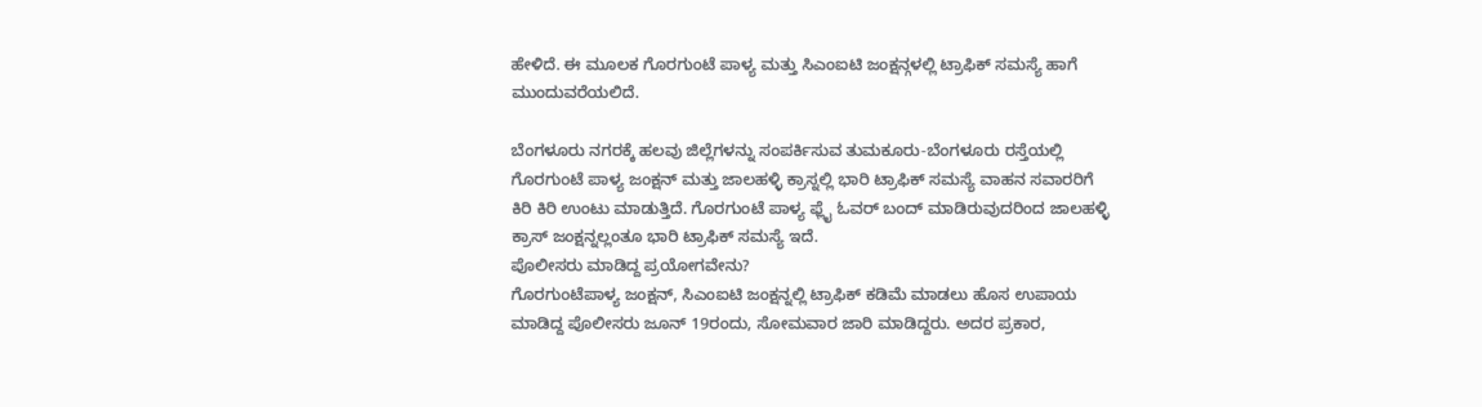ಹೇಳಿದೆ. ಈ ಮೂಲಕ ಗೊರಗುಂಟೆ ಪಾಳ್ಯ ಮತ್ತು ಸಿಎಂಐಟಿ ಜಂಕ್ಷನ್ಗಳಲ್ಲಿ ಟ್ರಾಫಿಕ್ ಸಮಸ್ಯೆ ಹಾಗೆ ಮುಂದುವರೆಯಲಿದೆ.

ಬೆಂಗಳೂರು ನಗರಕ್ಕೆ ಹಲವು ಜಿಲ್ಲೆಗಳನ್ನು ಸಂಪರ್ಕಿಸುವ ತುಮಕೂರು-ಬೆಂಗಳೂರು ರಸ್ತೆಯಲ್ಲಿ ಗೊರಗುಂಟೆ ಪಾಳ್ಯ ಜಂಕ್ಷನ್ ಮತ್ತು ಜಾಲಹಳ್ಳಿ ಕ್ರಾಸ್ನಲ್ಲಿ ಭಾರಿ ಟ್ರಾಫಿಕ್ ಸಮಸ್ಯೆ ವಾಹನ ಸವಾರರಿಗೆ ಕಿರಿ ಕಿರಿ ಉಂಟು ಮಾಡುತ್ತಿದೆ. ಗೊರಗುಂಟೆ ಪಾಳ್ಯ ಫ್ಲೈ ಓವರ್ ಬಂದ್ ಮಾಡಿರುವುದರಿಂದ ಜಾಲಹಳ್ಳಿ ಕ್ರಾಸ್ ಜಂಕ್ಷನ್ನಲ್ಲಂತೂ ಭಾರಿ ಟ್ರಾಫಿಕ್ ಸಮಸ್ಯೆ ಇದೆ.
ಪೊಲೀಸರು ಮಾಡಿದ್ದ ಪ್ರಯೋಗವೇನು?
ಗೊರಗುಂಟೆಪಾಳ್ಯ ಜಂಕ್ಷನ್, ಸಿಎಂಐಟಿ ಜಂಕ್ಷನ್ನಲ್ಲಿ ಟ್ರಾಫಿಕ್ ಕಡಿಮೆ ಮಾಡಲು ಹೊಸ ಉಪಾಯ ಮಾಡಿದ್ದ ಪೊಲೀಸರು ಜೂನ್ 19ರಂದು, ಸೋಮವಾರ ಜಾರಿ ಮಾಡಿದ್ದರು. ಅದರ ಪ್ರಕಾರ,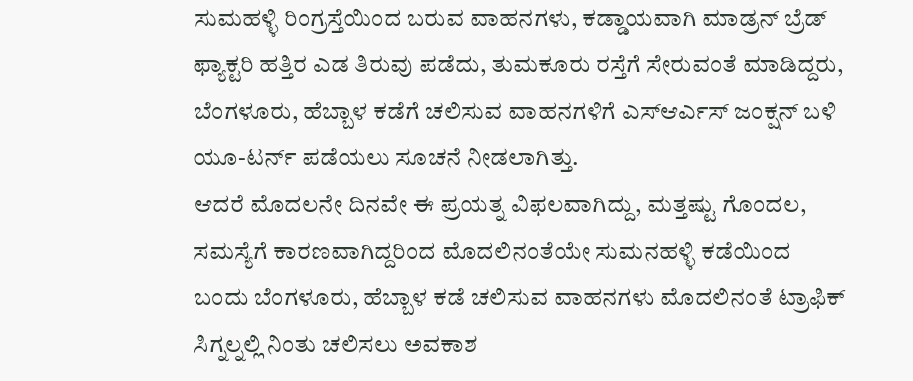ಸುಮಹಳ್ಳಿ ರಿಂಗ್ರಸ್ತೆಯಿಂದ ಬರುವ ವಾಹನಗಳು, ಕಡ್ಡಾಯವಾಗಿ ಮಾಡ್ರನ್ ಬ್ರೆಡ್ ಫ್ಯಾಕ್ಟರಿ ಹತ್ತಿರ ಎಡ ತಿರುವು ಪಡೆದು, ತುಮಕೂರು ರಸ್ತೆಗೆ ಸೇರುವಂತೆ ಮಾಡಿದ್ದರು, ಬೆಂಗಳೂರು, ಹೆಬ್ಬಾಳ ಕಡೆಗೆ ಚಲಿಸುವ ವಾಹನಗಳಿಗೆ ಎಸ್ಆರ್ಎಸ್ ಜಂಕ್ಷನ್ ಬಳಿ ಯೂ-ಟರ್ನ್ ಪಡೆಯಲು ಸೂಚನೆ ನೀಡಲಾಗಿತ್ತು.
ಆದರೆ ಮೊದಲನೇ ದಿನವೇ ಈ ಪ್ರಯತ್ನ ವಿಫಲವಾಗಿದ್ದು, ಮತ್ತಷ್ಟು ಗೊಂದಲ, ಸಮಸ್ಯೆಗೆ ಕಾರಣವಾಗಿದ್ದರಿಂದ ಮೊದಲಿನಂತೆಯೇ ಸುಮನಹಳ್ಳಿ ಕಡೆಯಿಂದ ಬಂದು ಬೆಂಗಳೂರು, ಹೆಬ್ಬಾಳ ಕಡೆ ಚಲಿಸುವ ವಾಹನಗಳು ಮೊದಲಿನಂತೆ ಟ್ರಾಫಿಕ್ ಸಿಗ್ನಲ್ನಲ್ಲಿ ನಿಂತು ಚಲಿಸಲು ಅವಕಾಶ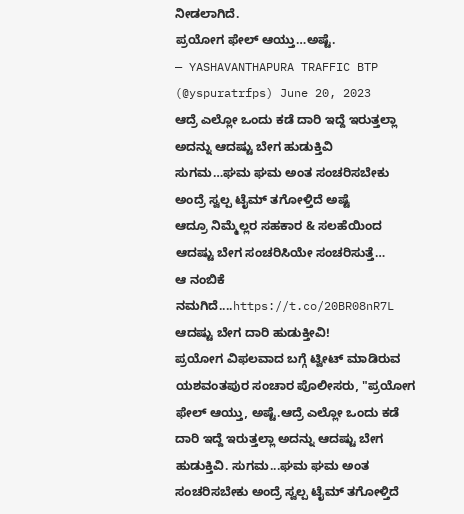ನೀಡಲಾಗಿದೆ.
ಪ್ರಯೋಗ ಫೇಲ್ ಆಯ್ತು…ಅಷ್ಟೆ.
— YASHAVANTHAPURA TRAFFIC BTP (@yspuratrfps) June 20, 2023
ಆದ್ರೆ ಎಲ್ಲೋ ಒಂದು ಕಡೆ ದಾರಿ ಇದ್ದೆ ಇರುತ್ತಲ್ಲಾ
ಅದನ್ನು ಆದಷ್ಟು ಬೇಗ ಹುಡುಕ್ತಿವಿ
ಸುಗಮ…ಘಮ ಘಮ ಅಂತ ಸಂಚರಿಸಬೇಕು ಅಂದ್ರೆ ಸ್ವಲ್ಪ ಟೈಮ್ ತಗೋಳ್ತಿದೆ ಅಷ್ಟೆ
ಆದ್ರೂ ನಿಮ್ಮೆಲ್ಲರ ಸಹಕಾರ & ಸಲಹೆಯಿಂದ ಆದಷ್ಟು ಬೇಗ ಸಂಚರಿಸಿಯೇ ಸಂಚರಿಸುತ್ತೆ…
ಆ ನಂಬಿಕೆ ನಮಗಿದೆ....https://t.co/20BR08nR7L
ಆದಷ್ಟು ಬೇಗ ದಾರಿ ಹುಡುಕ್ತೀವಿ!
ಪ್ರಯೋಗ ವಿಫಲವಾದ ಬಗ್ಗೆ ಟ್ವೀಟ್ ಮಾಡಿರುವ ಯಶವಂತಪುರ ಸಂಚಾರ ಪೊಲೀಸರು, "ಪ್ರಯೋಗ ಫೇಲ್ ಆಯ್ತು, ಅಷ್ಟೆ.ಆದ್ರೆ ಎಲ್ಲೋ ಒಂದು ಕಡೆ ದಾರಿ ಇದ್ದೆ ಇರುತ್ತಲ್ಲಾ ಅದನ್ನು ಆದಷ್ಟು ಬೇಗ ಹುಡುಕ್ತಿವಿ. ಸುಗಮ...ಘಮ ಘಮ ಅಂತ ಸಂಚರಿಸಬೇಕು ಅಂದ್ರೆ ಸ್ವಲ್ಪ ಟೈಮ್ ತಗೋಳ್ತಿದೆ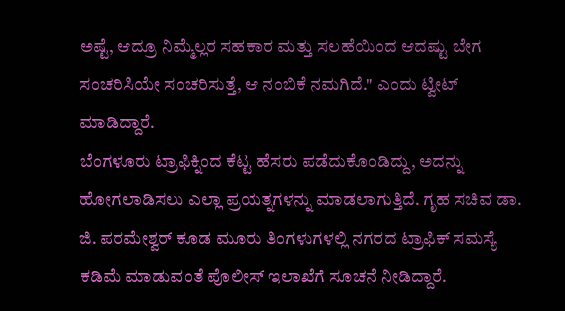ಅಷ್ಟೆ, ಆದ್ರೂ ನಿಮ್ಮೆಲ್ಲರ ಸಹಕಾರ ಮತ್ತು ಸಲಹೆಯಿಂದ ಆದಷ್ಟು ಬೇಗ ಸಂಚರಿಸಿಯೇ ಸಂಚರಿಸುತ್ತೆ, ಆ ನಂಬಿಕೆ ನಮಗಿದೆ." ಎಂದು ಟ್ವೀಟ್ ಮಾಡಿದ್ದಾರೆ.
ಬೆಂಗಳೂರು ಟ್ರಾಫಿಕ್ನಿಂದ ಕೆಟ್ಟ ಹೆಸರು ಪಡೆದುಕೊಂಡಿದ್ದು, ಅದನ್ನು ಹೋಗಲಾಡಿಸಲು ಎಲ್ಲಾ ಪ್ರಯತ್ನಗಳನ್ನು ಮಾಡಲಾಗುತ್ತಿದೆ. ಗೃಹ ಸಚಿವ ಡಾ. ಜಿ. ಪರಮೇಶ್ವರ್ ಕೂಡ ಮೂರು ತಿಂಗಳುಗಳಲ್ಲಿ ನಗರದ ಟ್ರಾಫಿಕ್ ಸಮಸ್ಯೆ ಕಡಿಮೆ ಮಾಡುವಂತೆ ಪೊಲೀಸ್ ಇಲಾಖೆಗೆ ಸೂಚನೆ ನೀಡಿದ್ದಾರೆ.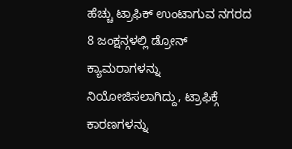ಹೆಚ್ಚು ಟ್ರಾಫಿಕ್ ಉಂಟಾಗುವ ನಗರದ 8 ಜಂಕ್ಷನ್ಗಳಲ್ಲಿ ಡ್ರೋನ್ ಕ್ಯಾಮರಾಗಳನ್ನು ನಿಯೋಜಿಸಲಾಗಿದ್ದು, ಟ್ರಾಫಿಕ್ಗೆ ಕಾರಣಗಳನ್ನು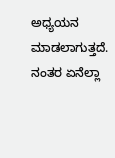ಅಧ್ಯಯನ ಮಾಡಲಾಗುತ್ತದೆ. ನಂತರ ಏನೆಲ್ಲಾ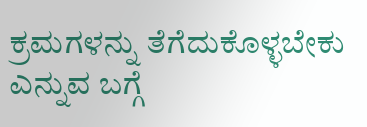ಕ್ರಮಗಳನ್ನು ತೆಗೆದುಕೊಳ್ಳಬೇಕು ಎನ್ನುವ ಬಗ್ಗೆ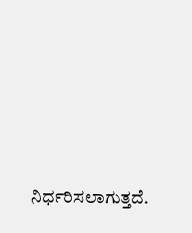ನಿರ್ಧರಿಸಲಾಗುತ್ತದೆ.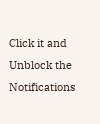Click it and Unblock the Notifications